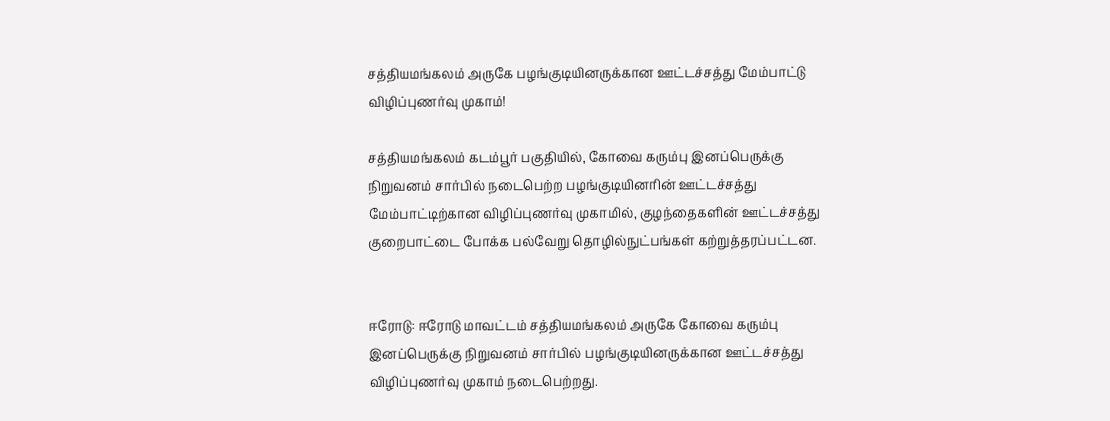சத்தியமங்கலம் அருகே பழங்குடியினருக்கான ஊட்டச்சத்து மேம்பாட்டு விழிப்புணர்வு முகாம்!

சத்தியமங்கலம் கடம்பூர் பகுதியில், கோவை கரும்பு இனப்பெருக்கு நிறுவனம் சார்பில் நடைபெற்ற பழங்குடியினரின் ஊட்டச்சத்து மேம்பாட்டிற்கான விழிப்புணர்வு முகாமில், குழந்தைகளின் ஊட்டச்சத்து குறைபாட்டை போக்க பல்வேறு தொழில்நுட்பங்கள் கற்றுத்தரப்பட்டன.


ஈரோடு: ஈரோடு மாவட்டம் சத்தியமங்கலம் அருகே கோவை கரும்பு இனப்பெருக்கு நிறுவனம் சார்பில் பழங்குடியினருக்கான ஊட்டச்சத்து விழிப்புணர்வு முகாம் நடைபெற்றது.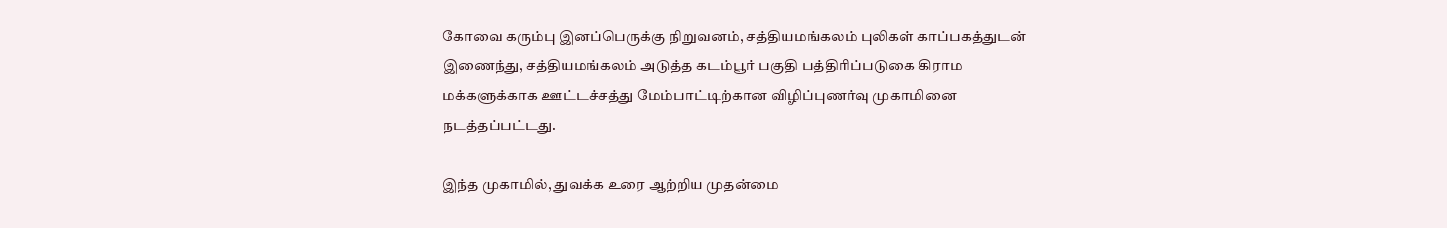கோவை கரும்பு இனப்பெருக்கு நிறுவனம், சத்தியமங்கலம் புலிகள் காப்பகத்துடன் இணைந்து, சத்தியமங்கலம் அடுத்த கடம்பூர் பகுதி பத்திரிப்படுகை கிராம மக்களுக்காக ஊட்டச்சத்து மேம்பாட்டிற்கான விழிப்புணர்வு முகாமினை நடத்தப்பட்டது.

இந்த முகாமில், துவக்க உரை ஆற்றிய முதன்மை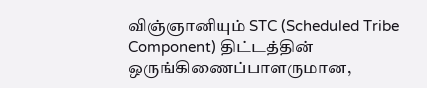விஞ்ஞானியும் STC (Scheduled Tribe Component) திட்டத்தின் ஒருங்கிணைப்பாளருமான,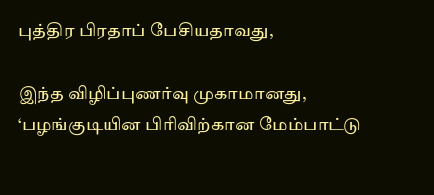புத்திர பிரதாப் பேசியதாவது,

இந்த விழிப்புணர்வு முகாமானது, ‘பழங்குடியின பிரிவிற்கான மேம்பாட்டு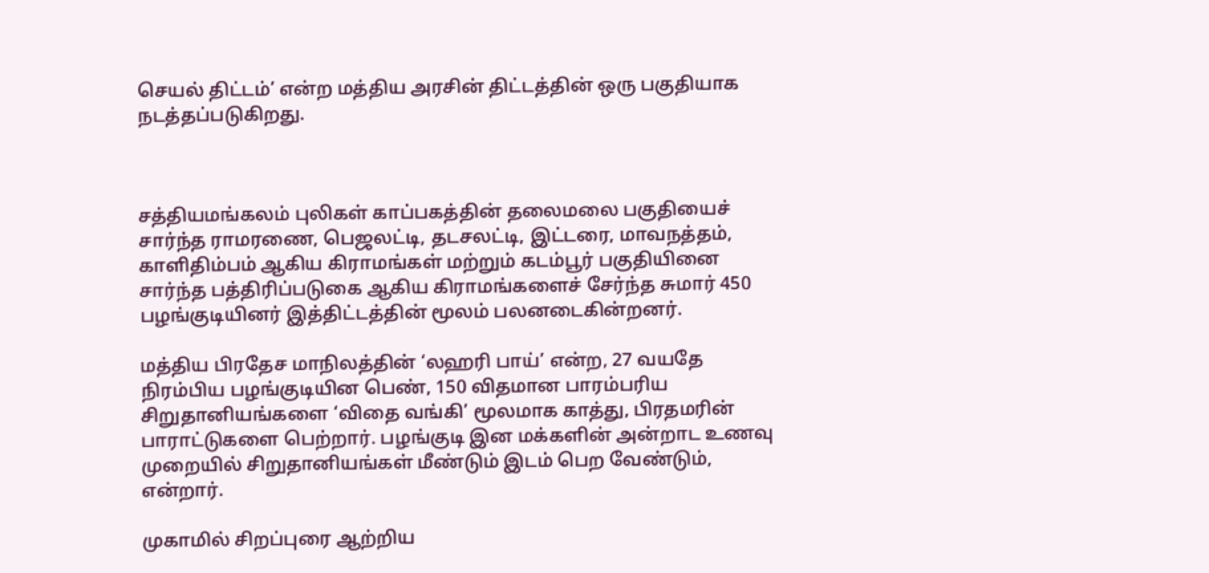செயல் திட்டம்’ என்ற மத்திய அரசின் திட்டத்தின் ஒரு பகுதியாக நடத்தப்படுகிறது.



சத்தியமங்கலம் புலிகள் காப்பகத்தின் தலைமலை பகுதியைச் சார்ந்த ராமரணை, பெஜலட்டி, தடசலட்டி, இட்டரை, மாவநத்தம், காளிதிம்பம் ஆகிய கிராமங்கள் மற்றும் கடம்பூர் பகுதியினை சார்ந்த பத்திரிப்படுகை ஆகிய கிராமங்களைச் சேர்ந்த சுமார் 450 பழங்குடியினர் இத்திட்டத்தின் மூலம் பலனடைகின்றனர்.

மத்திய பிரதேச மாநிலத்தின் ‘லஹரி பாய்’ என்ற, 27 வயதே நிரம்பிய பழங்குடியின பெண், 150 விதமான பாரம்பரிய சிறுதானியங்களை ‘விதை வங்கி’ மூலமாக காத்து, பிரதமரின் பாராட்டுகளை பெற்றார். பழங்குடி இன மக்களின் அன்றாட உணவு முறையில் சிறுதானியங்கள் மீண்டும் இடம் பெற வேண்டும், என்றார்.

முகாமில் சிறப்புரை ஆற்றிய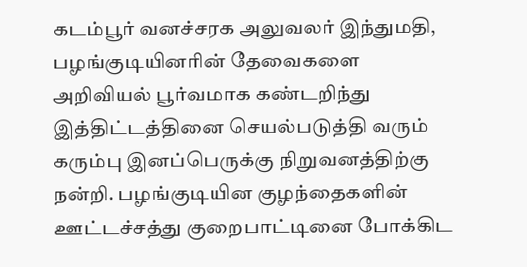கடம்பூர் வனச்சரக அலுவலர் இந்துமதி, பழங்குடியினரின் தேவைகளை அறிவியல் பூர்வமாக கண்டறிந்து இத்திட்டத்தினை செயல்படுத்தி வரும் கரும்பு இனப்பெருக்கு நிறுவனத்திற்கு நன்றி. பழங்குடியின குழந்தைகளின் ஊட்டச்சத்து குறைபாட்டினை போக்கிட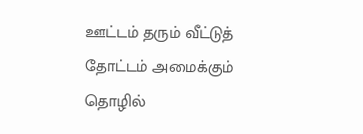ஊட்டம் தரும் வீட்டுத் தோட்டம் அமைக்கும் தொழில்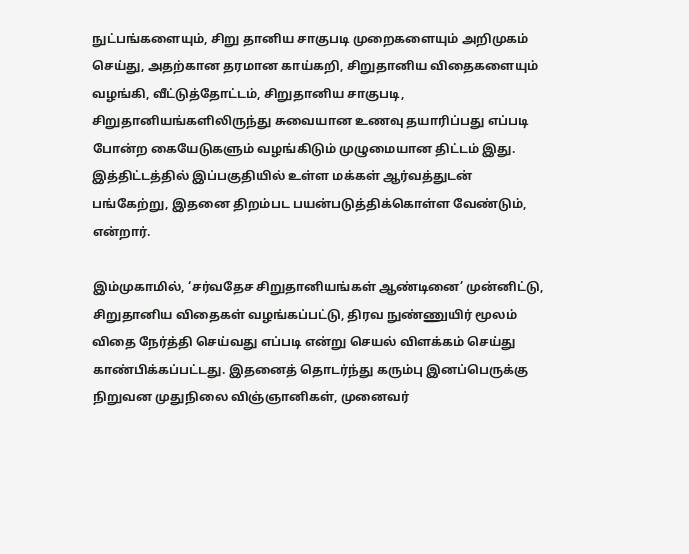நுட்பங்களையும், சிறு தானிய சாகுபடி முறைகளையும் அறிமுகம் செய்து, அதற்கான தரமான காய்கறி, சிறுதானிய விதைகளையும் வழங்கி, வீட்டுத்தோட்டம், சிறுதானிய சாகுபடி, சிறுதானியங்களிலிருந்து சுவையான உணவு தயாரிப்பது எப்படி போன்ற கையேடுகளும் வழங்கிடும் முழுமையான திட்டம் இது. இத்திட்டத்தில் இப்பகுதியில் உள்ள மக்கள் ஆர்வத்துடன் பங்கேற்று, இதனை திறம்பட பயன்படுத்திக்கொள்ள வேண்டும், என்றார்.

இம்முகாமில், ‘சர்வதேச சிறுதானியங்கள் ஆண்டினை’ முன்னிட்டு, சிறுதானிய விதைகள் வழங்கப்பட்டு, திரவ நுண்ணுயிர் மூலம் விதை நேர்த்தி செய்வது எப்படி என்று செயல் விளக்கம் செய்து காண்பிக்கப்பட்டது. இதனைத் தொடர்ந்து கரும்பு இனப்பெருக்கு நிறுவன முதுநிலை விஞ்ஞானிகள், முனைவர்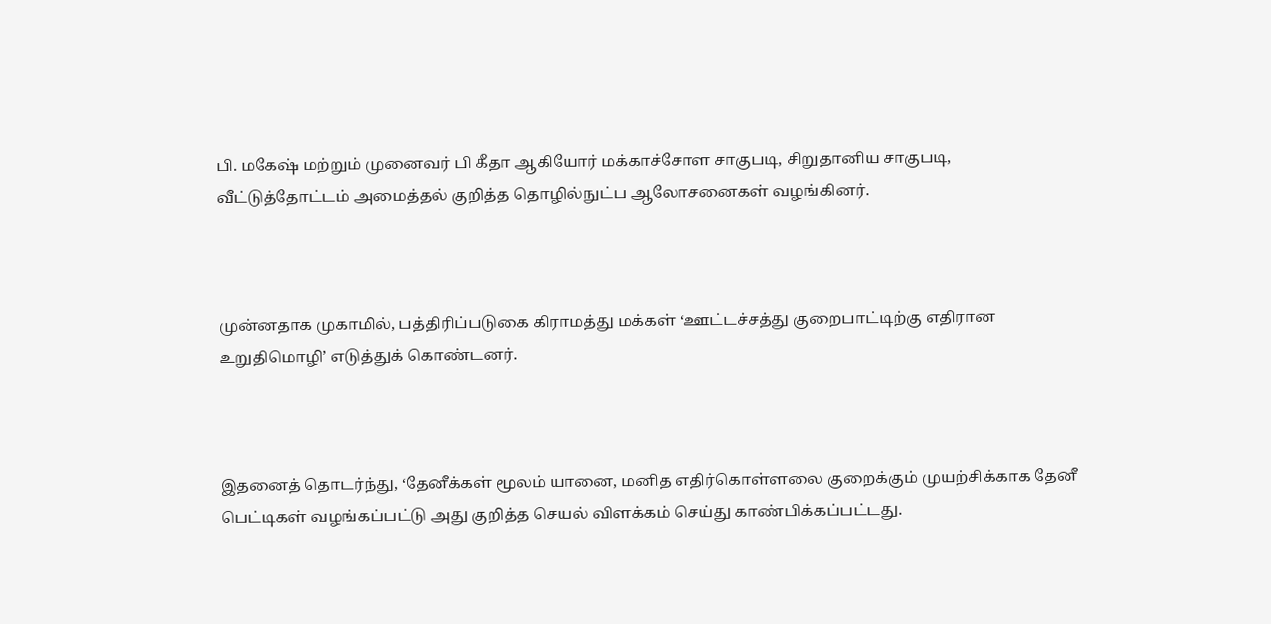பி. மகேஷ் மற்றும் முனைவர் பி கீதா ஆகியோர் மக்காச்சோள சாகுபடி, சிறுதானிய சாகுபடி, வீட்டுத்தோட்டம் அமைத்தல் குறித்த தொழில்நுட்ப ஆலோசனைகள் வழங்கினர்.



முன்னதாக முகாமில், பத்திரிப்படுகை கிராமத்து மக்கள் ‘ஊட்டச்சத்து குறைபாட்டிற்கு எதிரான உறுதிமொழி’ எடுத்துக் கொண்டனர்.



இதனைத் தொடர்ந்து, ‘தேனீக்கள் மூலம் யானை, மனித எதிர்கொள்ளலை குறைக்கும் முயற்சிக்காக தேனீ பெட்டிகள் வழங்கப்பட்டு அது குறித்த செயல் விளக்கம் செய்து காண்பிக்கப்பட்டது.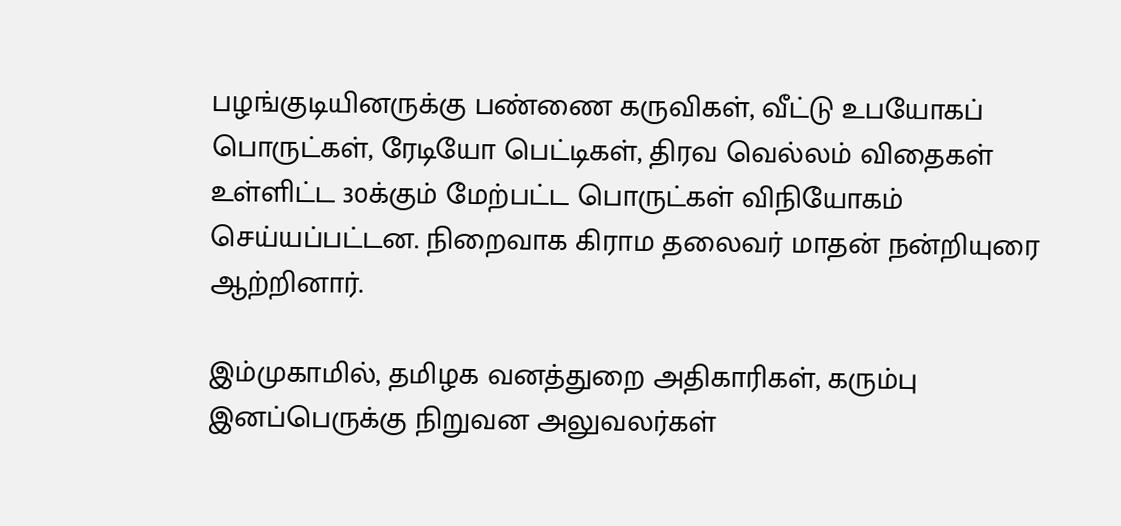பழங்குடியினருக்கு பண்ணை கருவிகள், வீட்டு உபயோகப் பொருட்கள், ரேடியோ பெட்டிகள், திரவ வெல்லம் விதைகள் உள்ளிட்ட 30க்கும் மேற்பட்ட பொருட்கள் விநியோகம் செய்யப்பட்டன. நிறைவாக கிராம தலைவர் மாதன் நன்றியுரை ஆற்றினார்.

இம்முகாமில், தமிழக வனத்துறை அதிகாரிகள், கரும்பு இனப்பெருக்கு நிறுவன அலுவலர்கள்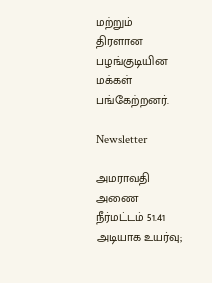மற்றும் திரளான பழங்குடியின மக்கள் பங்கேற்றனர்.

Newsletter

அமராவதி அணை நீர்மட்டம் 51.41 அடியாக உயர்வு;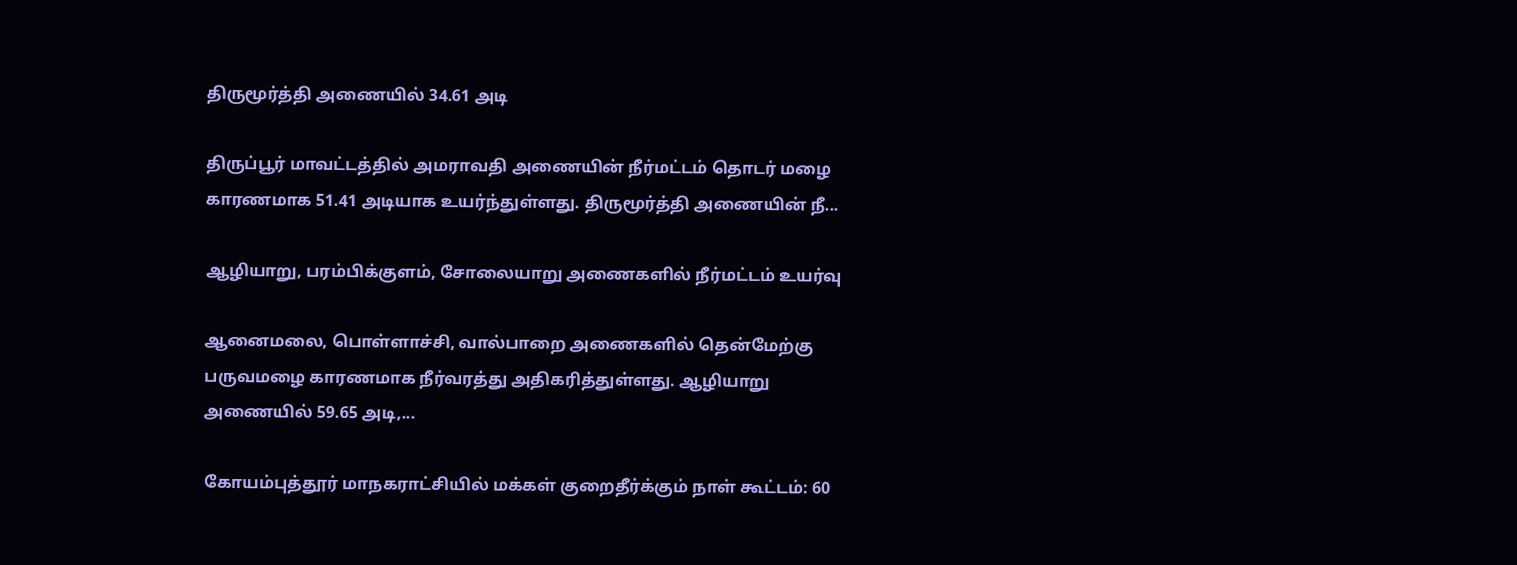திருமூர்த்தி அணையில் 34.61 அடி

திருப்பூர் மாவட்டத்தில் அமராவதி அணையின் நீர்மட்டம் தொடர் மழை காரணமாக 51.41 அடியாக உயர்ந்துள்ளது. திருமூர்த்தி அணையின் நீ...

ஆழியாறு, பரம்பிக்குளம், சோலையாறு அணைகளில் நீர்மட்டம் உயர்வு

ஆனைமலை, பொள்ளாச்சி, வால்பாறை அணைகளில் தென்மேற்கு பருவமழை காரணமாக நீர்வரத்து அதிகரித்துள்ளது. ஆழியாறு அணையில் 59.65 அடி,...

கோயம்புத்தூர் மாநகராட்சியில் மக்கள் குறைதீர்க்கும் நாள் கூட்டம்: 60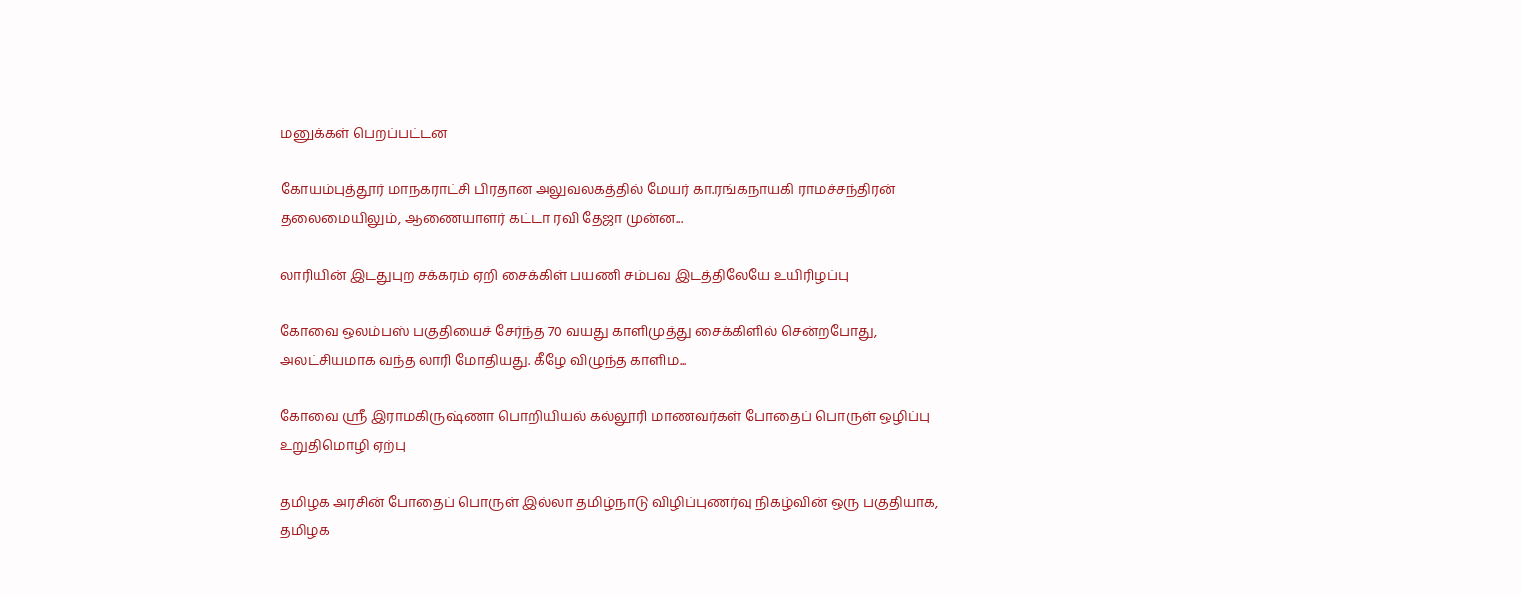மனுக்கள் பெறப்பட்டன

கோயம்புத்தூர் மாநகராட்சி பிரதான அலுவலகத்தில் மேயர் கா.ரங்கநாயகி ராமச்சந்திரன் தலைமையிலும், ஆணையாளர் கட்டா ரவி தேஜா முன்ன...

லாரியின் இடதுபுற சக்கரம் ஏறி சைக்கிள் பயணி சம்பவ இடத்திலேயே உயிரிழப்பு

கோவை ஒலம்பஸ் பகுதியைச் சேர்ந்த 70 வயது காளிமுத்து சைக்கிளில் சென்றபோது, அலட்சியமாக வந்த லாரி மோதியது. கீழே விழுந்த காளிம...

கோவை ஸ்ரீ இராமகிருஷ்ணா பொறியியல் கல்லூரி மாணவர்கள் போதைப் பொருள் ஒழிப்பு உறுதிமொழி ஏற்பு

தமிழக அரசின் போதைப் பொருள் இல்லா தமிழ்நாடு விழிப்புணர்வு நிகழ்வின் ஒரு பகுதியாக, தமிழக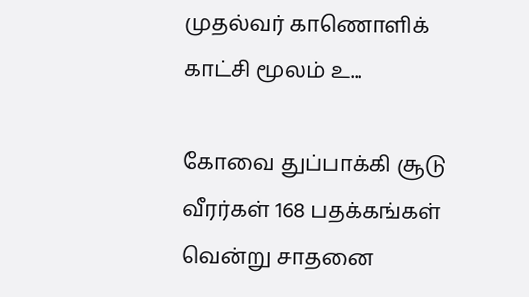முதல்வர் காணொளிக் காட்சி மூலம் உ...

கோவை துப்பாக்கி சூடு வீரர்கள் 168 பதக்கங்கள் வென்று சாதனை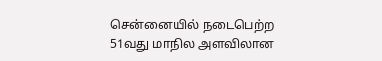சென்னையில் நடைபெற்ற 51வது மாநில அளவிலான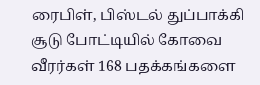ரைபிள், பிஸ்டல் துப்பாக்கி சூடு போட்டியில் கோவை வீரர்கள் 168 பதக்கங்களை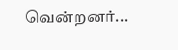வென்றனர்...